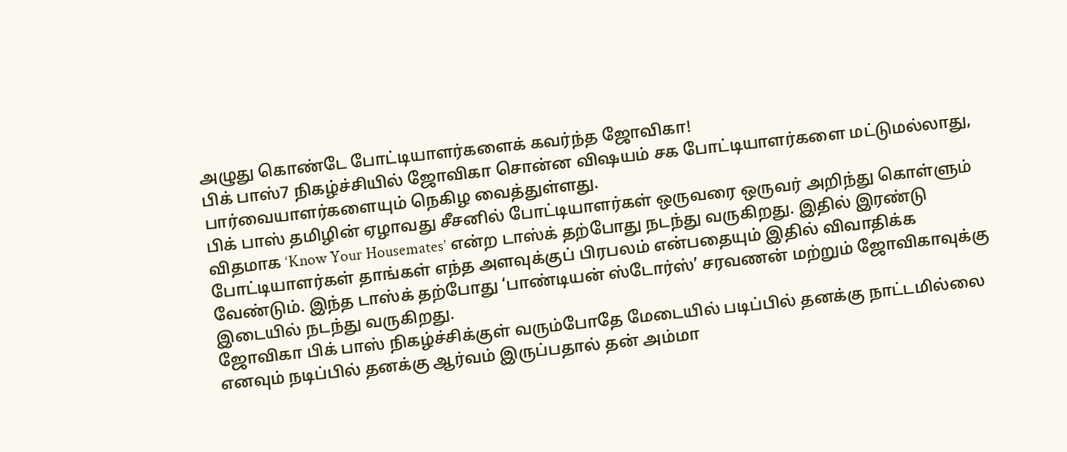அழுது கொண்டே போட்டியாளர்களைக் கவர்ந்த ஜோவிகா!
பிக் பாஸ்7 நிகழ்ச்சியில் ஜோவிகா சொன்ன விஷயம் சக போட்டியாளர்களை மட்டுமல்லாது, பார்வையாளர்களையும் நெகிழ வைத்துள்ளது.
பிக் பாஸ் தமிழின் ஏழாவது சீசனில் போட்டியாளர்கள் ஒருவரை ஒருவர் அறிந்து கொள்ளும் விதமாக ‘Know Your Housemates’ என்ற டாஸ்க் தற்போது நடந்து வருகிறது. இதில் இரண்டு போட்டியாளர்கள் தாங்கள் எந்த அளவுக்குப் பிரபலம் என்பதையும் இதில் விவாதிக்க வேண்டும். இந்த டாஸ்க் தற்போது ‘பாண்டியன் ஸ்டோர்ஸ்’ சரவணன் மற்றும் ஜோவிகாவுக்கு இடையில் நடந்து வருகிறது.
ஜோவிகா பிக் பாஸ் நிகழ்ச்சிக்குள் வரும்போதே மேடையில் படிப்பில் தனக்கு நாட்டமில்லை எனவும் நடிப்பில் தனக்கு ஆர்வம் இருப்பதால் தன் அம்மா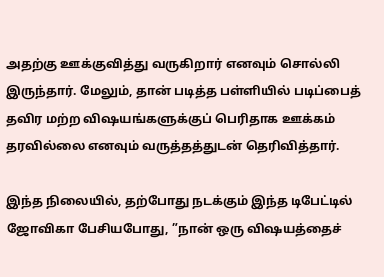அதற்கு ஊக்குவித்து வருகிறார் எனவும் சொல்லி இருந்தார். மேலும், தான் படித்த பள்ளியில் படிப்பைத் தவிர மற்ற விஷயங்களுக்குப் பெரிதாக ஊக்கம் தரவில்லை எனவும் வருத்தத்துடன் தெரிவித்தார்.

இந்த நிலையில், தற்போது நடக்கும் இந்த டிபேட்டில் ஜோவிகா பேசியபோது, ”நான் ஒரு விஷயத்தைச்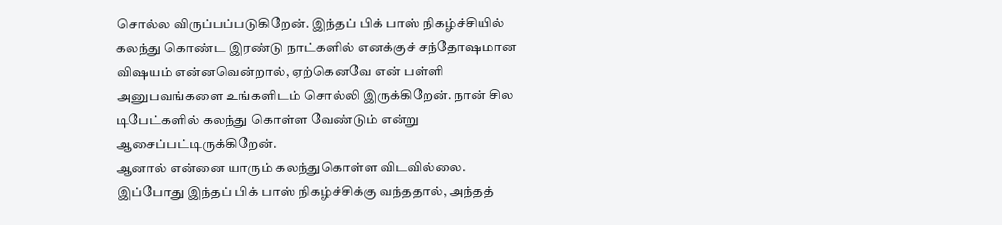சொல்ல விருப்பப்படுகிறேன். இந்தப் பிக் பாஸ் நிகழ்ச்சியில் கலந்து கொண்ட இரண்டு நாட்களில் எனக்குச் சந்தோஷமான விஷயம் என்னவென்றால், ஏற்கெனவே என் பள்ளி அனுபவங்களை உங்களிடம் சொல்லி இருக்கிறேன். நான் சில டிபேட்களில் கலந்து கொள்ள வேண்டும் என்று ஆசைப்பட்டிருக்கிறேன்.
ஆனால் என்னை யாரும் கலந்துகொள்ள விடவில்லை. இப்போது இந்தப் பிக் பாஸ் நிகழ்ச்சிக்கு வந்ததால், அந்தத்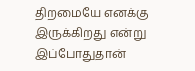திறமையே எனக்கு இருக்கிறது என்று இப்போதுதான்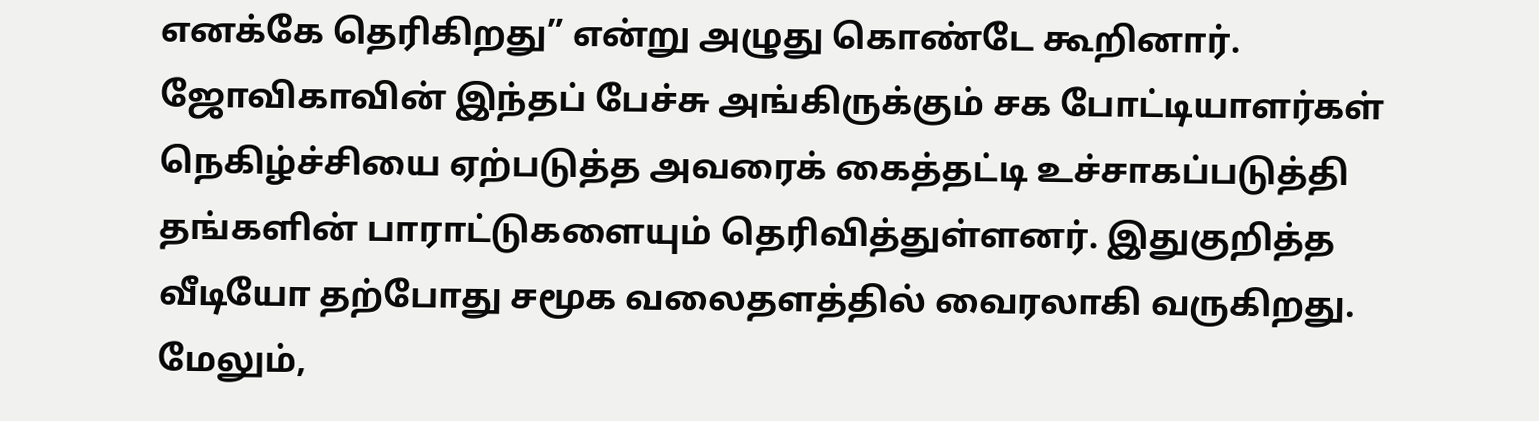எனக்கே தெரிகிறது” என்று அழுது கொண்டே கூறினார். ஜோவிகாவின் இந்தப் பேச்சு அங்கிருக்கும் சக போட்டியாளர்கள் நெகிழ்ச்சியை ஏற்படுத்த அவரைக் கைத்தட்டி உச்சாகப்படுத்தி தங்களின் பாராட்டுகளையும் தெரிவித்துள்ளனர். இதுகுறித்த வீடியோ தற்போது சமூக வலைதளத்தில் வைரலாகி வருகிறது. மேலும்,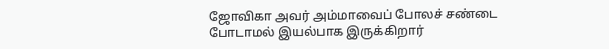ஜோவிகா அவர் அம்மாவைப் போலச் சண்டை போடாமல் இயல்பாக இருக்கிறார்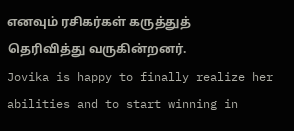எனவும் ரசிகர்கள் கருத்துத் தெரிவித்து வருகின்றனர்.
Jovika is happy to finally realize her abilities and to start winning in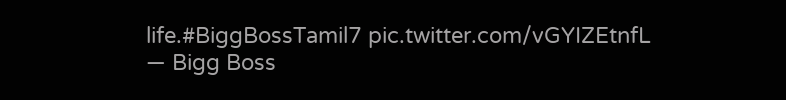life.#BiggBossTamil7 pic.twitter.com/vGYIZEtnfL
— Bigg Boss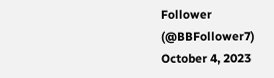Follower (@BBFollower7) October 4, 2023